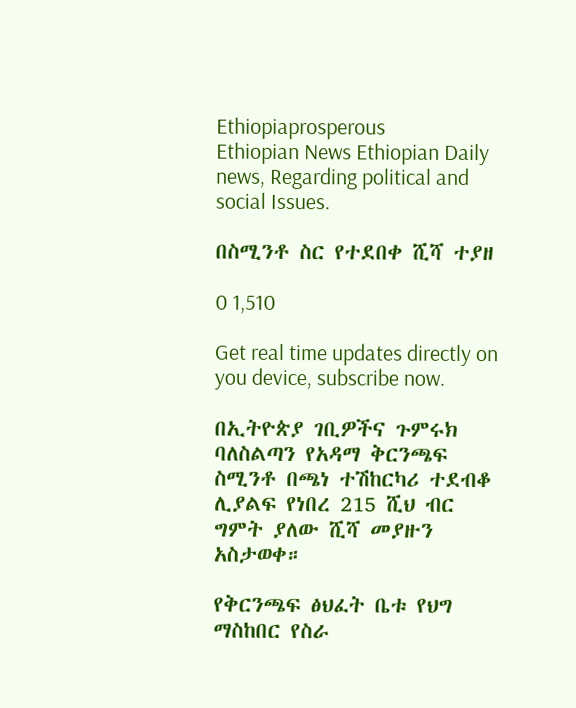Ethiopiaprosperous
Ethiopian News Ethiopian Daily news, Regarding political and social Issues.

በስሚንቶ ስር የተደበቀ ሺሻ ተያዘ

0 1,510

Get real time updates directly on you device, subscribe now.

በኢትዮጵያ ገቢዎችና ጉምሩክ ባለስልጣን የአዳማ ቅርንጫፍ ስሚንቶ በጫነ ተሽከርካሪ ተደብቆ ሊያልፍ የነበረ 215 ሺህ ብር ግምት ያለው ሺሻ መያዙን አስታወቀ።

የቅርንጫፍ ፅህፈት ቤቱ የህግ ማስከበር የስራ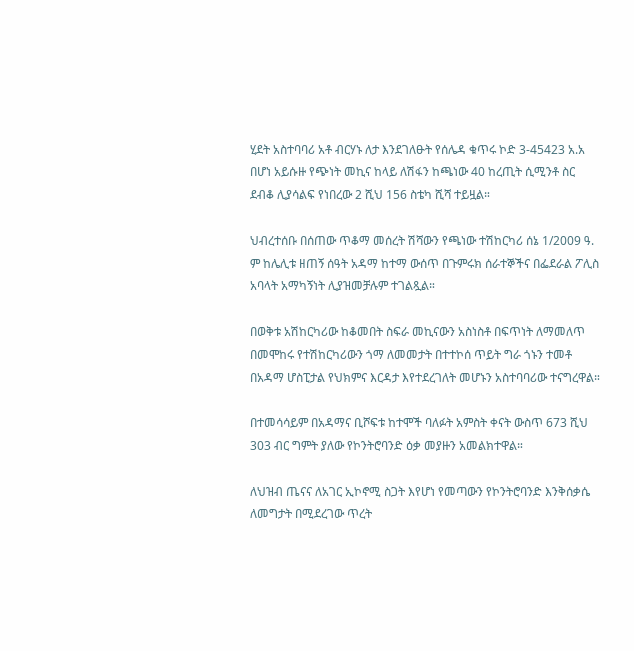ሂደት አስተባባሪ አቶ ብርሃኑ ለታ እንደገለፁት የሰሌዳ ቁጥሩ ኮድ 3-45423 አ.አ በሆነ አይሱዙ የጭነት መኪና ከላይ ለሽፋን ከጫነው 40 ከረጢት ሲሚንቶ ስር ደብቆ ሊያሳልፍ የነበረው 2 ሺህ 156 ስቴካ ሺሻ ተይዟል።

ህብረተሰቡ በሰጠው ጥቆማ መሰረት ሽሻውን የጫነው ተሽከርካሪ ሰኔ 1/2009 ዓ. ም ከሌሊቱ ዘጠኝ ሰዓት አዳማ ከተማ ውሰጥ በጉምሩክ ሰራተኞችና በፌደራል ፖሊስ አባላት አማካኝነት ሊያዝመቻሉም ተገልጿል።

በወቅቱ አሽከርካሪው ከቆመበት ስፍራ መኪናውን አስነስቶ በፍጥነት ለማመለጥ በመሞከሩ የተሽከርካሪውን ጎማ ለመመታት በተተኮሰ ጥይት ግራ ጎኑን ተመቶ በአዳማ ሆስፒታል የህክምና እርዳታ እየተደረገለት መሆኑን አስተባባሪው ተናግረዋል።

በተመሳሳይም በአዳማና ቢሾፍቱ ከተሞች ባለፉት አምስት ቀናት ውስጥ 673 ሺህ 303 ብር ግምት ያለው የኮንትሮባንድ ዕቃ መያዙን አመልክተዋል።

ለህዝብ ጤናና ለአገር ኢኮኖሚ ስጋት እየሆነ የመጣውን የኮንትሮባንድ እንቅሰቃሴ ለመግታት በሚደረገው ጥረት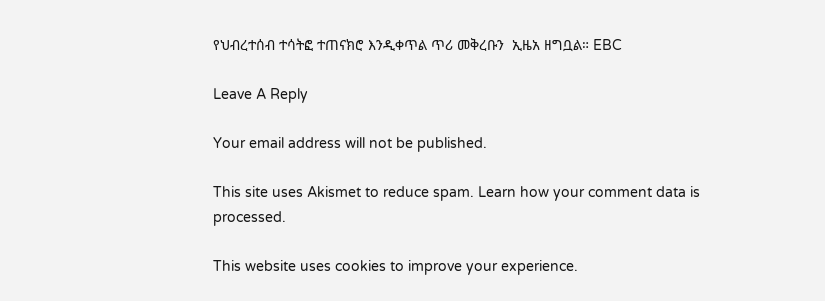የህብረተሰብ ተሳትፎ ተጠናክሮ እንዲቀጥል ጥሪ መቅረቡን  ኢዜአ ዘግቧል። EBC

Leave A Reply

Your email address will not be published.

This site uses Akismet to reduce spam. Learn how your comment data is processed.

This website uses cookies to improve your experience.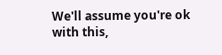We'll assume you're ok with this,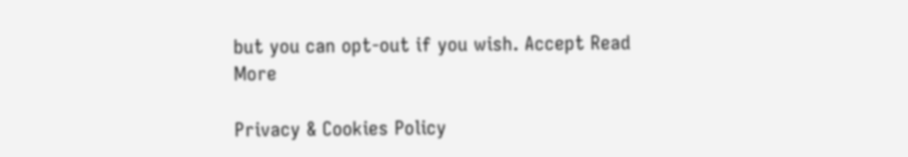but you can opt-out if you wish. Accept Read More

Privacy & Cookies Policy